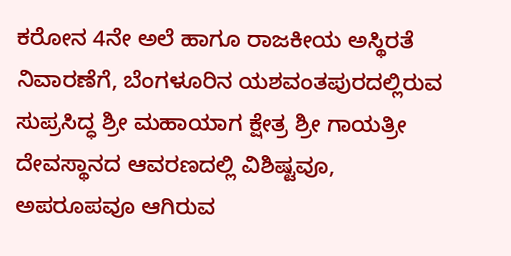ಕರೋನ 4ನೇ ಅಲೆ ಹಾಗೂ ರಾಜಕೀಯ ಅಸ್ಥಿರತೆ ನಿವಾರಣೆಗೆ, ಬೆಂಗಳೂರಿನ ಯಶವಂತಪುರದಲ್ಲಿರುವ ಸುಪ್ರಸಿದ್ಧ ಶ್ರೀ ಮಹಾಯಾಗ ಕ್ಷೇತ್ರ ಶ್ರೀ ಗಾಯತ್ರೀ ದೇವಸ್ಥಾನದ ಆವರಣದಲ್ಲಿ ವಿಶಿಷ್ಟವೂ, ಅಪರೂಪವೂ ಆಗಿರುವ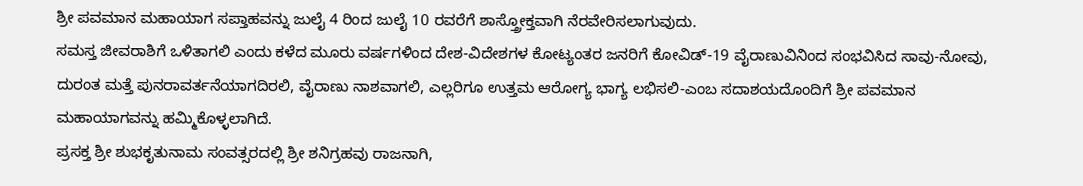ಶ್ರೀ ಪವಮಾನ ಮಹಾಯಾಗ ಸಪ್ತಾಹವನ್ನು ಜುಲೈ 4 ರಿಂದ ಜುಲೈ 10 ರವರೆಗೆ ಶಾಸ್ತ್ರೋಕ್ತವಾಗಿ ನೆರವೇರಿಸಲಾಗುವುದು.
ಸಮಸ್ತ ಜೀವರಾಶಿಗೆ ಒಳಿತಾಗಲಿ ಎಂದು ಕಳೆದ ಮೂರು ವರ್ಷಗಳಿಂದ ದೇಶ-ವಿದೇಶಗಳ ಕೋಟ್ಯಂತರ ಜನರಿಗೆ ಕೋವಿಡ್-19 ವೈರಾಣುವಿನಿಂದ ಸಂಭವಿಸಿದ ಸಾವು-ನೋವು, ದುರಂತ ಮತ್ತೆ ಪುನರಾವರ್ತನೆಯಾಗದಿರಲಿ, ವೈರಾಣು ನಾಶವಾಗಲಿ, ಎಲ್ಲರಿಗೂ ಉತ್ತಮ ಆರೋಗ್ಯ ಭಾಗ್ಯ ಲಭಿಸಲಿ-ಎಂಬ ಸದಾಶಯದೊಂದಿಗೆ ಶ್ರೀ ಪವಮಾನ ಮಹಾಯಾಗವನ್ನು ಹಮ್ಮಿಕೊಳ್ಳಲಾಗಿದೆ.
ಪ್ರಸಕ್ತ ಶ್ರೀ ಶುಭಕೃತುನಾಮ ಸಂವತ್ಸರದಲ್ಲಿ ಶ್ರೀ ಶನಿಗ್ರಹವು ರಾಜನಾಗಿ,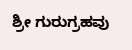ಶ್ರೀ ಗುರುಗ್ರಹವು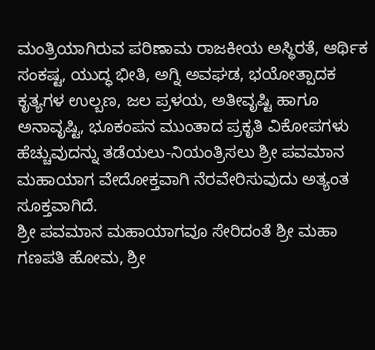ಮಂತ್ರಿಯಾಗಿರುವ ಪರಿಣಾಮ ರಾಜಕೀಯ ಅಸ್ಥಿರತೆ, ಆರ್ಥಿಕ ಸಂಕಷ್ಟ, ಯುದ್ಧ ಭೀತಿ, ಅಗ್ನಿ ಅವಘಡ, ಭಯೋತ್ಪಾದಕ ಕೃತ್ಯಗಳ ಉಲ್ಬಣ, ಜಲ ಪ್ರಳಯ, ಅತೀವೃಷ್ಟಿ ಹಾಗೂ ಅನಾವೃಷ್ಟಿ, ಭೂಕಂಪನ ಮುಂತಾದ ಪ್ರಕೃತಿ ವಿಕೋಪಗಳು ಹೆಚ್ಚುವುದನ್ನು ತಡೆಯಲು-ನಿಯಂತ್ರಿಸಲು ಶ್ರೀ ಪವಮಾನ ಮಹಾಯಾಗ ವೇದೋಕ್ತವಾಗಿ ನೆರವೇರಿಸುವುದು ಅತ್ಯಂತ ಸೂಕ್ತವಾಗಿದೆ.
ಶ್ರೀ ಪವಮಾನ ಮಹಾಯಾಗವೂ ಸೇರಿದಂತೆ ಶ್ರೀ ಮಹಾ ಗಣಪತಿ ಹೋಮ, ಶ್ರೀ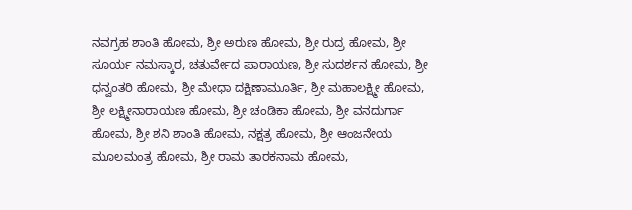ನವಗ್ರಹ ಶಾಂತಿ ಹೋಮ, ಶ್ರೀ ಅರುಣ ಹೋಮ, ಶ್ರೀ ರುದ್ರ ಹೋಮ, ಶ್ರೀ ಸೂರ್ಯ ನಮಸ್ಕಾರ, ಚತುರ್ವೇದ ಪಾರಾಯಣ, ಶ್ರೀ ಸುದರ್ಶನ ಹೋಮ, ಶ್ರೀ ಧನ್ವಂತರಿ ಹೋಮ, ಶ್ರೀ ಮೇಧಾ ದಕ್ಷಿಣಾಮೂರ್ತಿ, ಶ್ರೀ ಮಹಾಲಕ್ಷ್ಮೀ ಹೋಮ, ಶ್ರೀ ಲಕ್ಷ್ಮೀನಾರಾಯಣ ಹೋಮ, ಶ್ರೀ ಚಂಡಿಕಾ ಹೋಮ, ಶ್ರೀ ವನದುರ್ಗಾ ಹೋಮ, ಶ್ರೀ ಶನಿ ಶಾಂತಿ ಹೋಮ, ನಕ್ಷತ್ರ ಹೋಮ, ಶ್ರೀ ಆಂಜನೇಯ ಮೂಲಮಂತ್ರ ಹೋಮ, ಶ್ರೀ ರಾಮ ತಾರಕನಾಮ ಹೋಮ,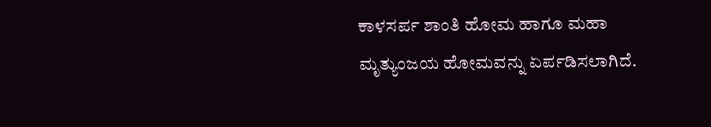ಕಾಳಸರ್ಪ ಶಾಂತಿ ಹೋಮ ಹಾಗೂ ಮಹಾ ಮೃತ್ಯುಂಜಯ ಹೋಮವನ್ನು ಏರ್ಪಡಿಸಲಾಗಿದೆ.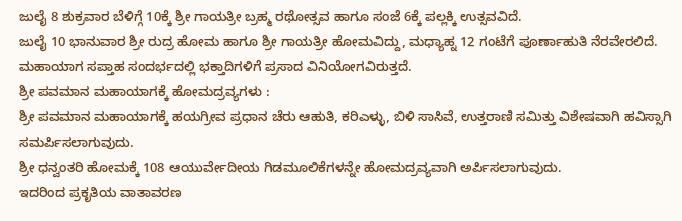ಜುಲೈ 8 ಶುಕ್ರವಾರ ಬೆಳಿಗ್ಗೆ 10ಕ್ಕೆ ಶ್ರೀ ಗಾಯತ್ರೀ ಬ್ರಹ್ಮ ರಥೋತ್ಸವ ಹಾಗೂ ಸಂಜೆ 6ಕ್ಕೆ ಪಲ್ಲಕ್ಕಿ ಉತ್ಸವವಿದೆ.
ಜುಲೈ 10 ಭಾನುವಾರ ಶ್ರೀ ರುದ್ರ ಹೋಮ ಹಾಗೂ ಶ್ರೀ ಗಾಯತ್ರೀ ಹೋಮವಿದ್ದು, ಮಧ್ಯಾಹ್ನ 12 ಗಂಟೆಗೆ ಪೂರ್ಣಾಹುತಿ ನೆರವೇರಲಿದೆ.
ಮಹಾಯಾಗ ಸಪ್ತಾಹ ಸಂದರ್ಭದಲ್ಲಿ ಭಕ್ತಾದಿಗಳಿಗೆ ಪ್ರಸಾದ ವಿನಿಯೋಗವಿರುತ್ತದೆ.
ಶ್ರೀ ಪವಮಾನ ಮಹಾಯಾಗಕ್ಕೆ ಹೋಮದ್ರವ್ಯಗಳು :
ಶ್ರೀ ಪವಮಾನ ಮಹಾಯಾಗಕ್ಕೆ ಹಯಗ್ರೀವ ಪ್ರಧಾನ ಚೆರು ಆಹುತಿ, ಕರಿಎಳ್ಳು, ಬಿಳಿ ಸಾಸಿವೆ, ಉತ್ತರಾಣಿ ಸಮಿತ್ತು ವಿಶೇಷವಾಗಿ ಹವಿಸ್ಸಾಗಿ ಸಮರ್ಪಿಸಲಾಗುವುದು.
ಶ್ರೀ ಧನ್ವಂತರಿ ಹೋಮಕ್ಕೆ 108 ಆಯುರ್ವೇದೀಯ ಗಿಡಮೂಲಿಕೆಗಳನ್ನೇ ಹೋಮದ್ರವ್ಯವಾಗಿ ಅರ್ಪಿಸಲಾಗುವುದು.
ಇದರಿಂದ ಪ್ರಕೃತಿಯ ವಾತಾವರಣ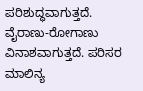ಪರಿಶುದ್ಧವಾಗುತ್ತದೆ. ವೈರಾಣು-ರೋಗಾಣು ವಿನಾಶವಾಗುತ್ತದೆ. ಪರಿಸರ ಮಾಲಿನ್ಯ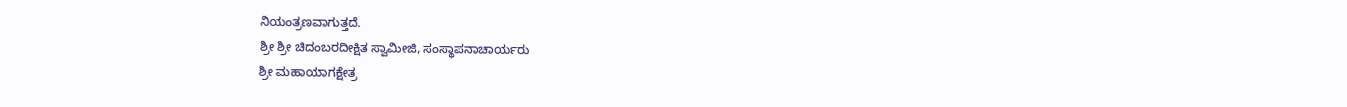ನಿಯಂತ್ರಣವಾಗುತ್ತದೆ.
ಶ್ರೀ ಶ್ರೀ ಚಿದಂಬರದೀಕ್ಷಿತ ಸ್ವಾಮೀಜಿ, ಸಂಸ್ಥಾಪನಾಚಾರ್ಯರು
ಶ್ರೀ ಮಹಾಯಾಗಕ್ಷೇತ್ರ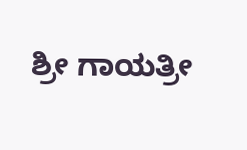ಶ್ರೀ ಗಾಯತ್ರೀ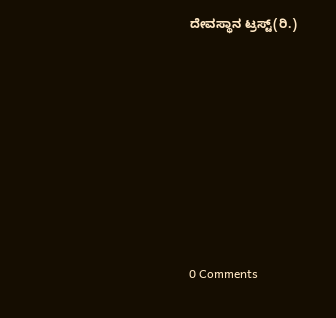ದೇವಸ್ಥಾನ ಟ್ರಸ್ಟ್(ರಿ.)










0 Comments